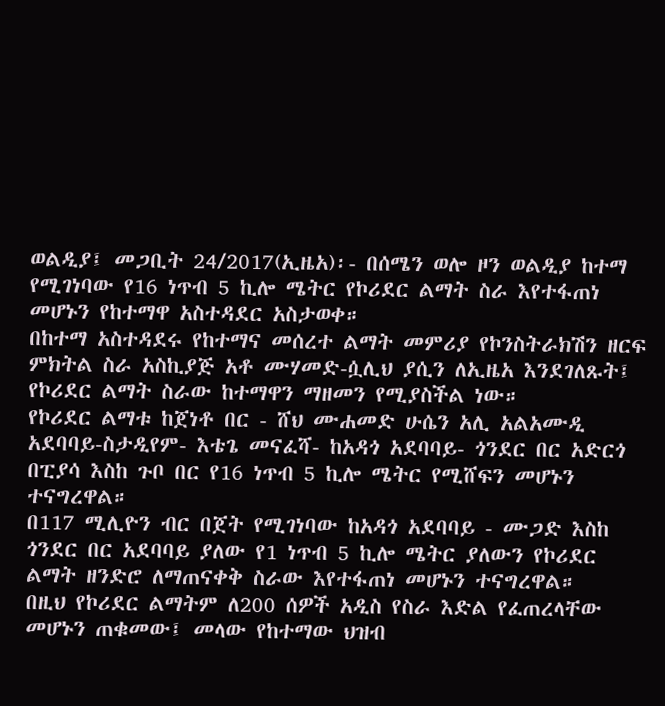ወልዲያ፤ መጋቢት 24/2017(ኢዜአ)፡- በሰሜን ወሎ ዞን ወልዲያ ከተማ የሚገነባው የ16 ነጥብ 5 ኪሎ ሜትር የኮሪደር ልማት ስራ እየተፋጠነ መሆኑን የከተማዋ አስተዳደር አስታወቀ።
በከተማ አስተዳደሩ የከተማና መሰረተ ልማት መምሪያ የኮንስትራክሽን ዘርፍ ምክትል ስራ አስኪያጅ አቶ ሙሃመድ-ሷሊህ ያሲን ለኢዜአ እንደገለጹት፤ የኮሪደር ልማት ስራው ከተማዋን ማዘመን የሚያስችል ነው።
የኮሪደር ልማቱ ከጀነቶ በር - ሸህ ሙሐመድ ሁሴን አሊ አልአሙዲ አደባባይ-ስታዲየም- እቴጌ መናፈሻ- ከአዳጎ አደባባይ- ጎንደር በር አድርጎ በፒያሳ እስከ ጉቦ በር የ16 ነጥብ 5 ኪሎ ሜትር የሚሸፍን መሆኑን ተናግረዋል።
በ117 ሚሊዮን ብር በጀት የሚገነባው ከአዳጎ አደባባይ - ሙጋድ እስከ ጎንደር በር አደባባይ ያለው የ1 ነጥብ 5 ኪሎ ሜትር ያለውን የኮሪደር ልማት ዘንድሮ ለማጠናቀቅ ስራው እየተፋጠነ መሆኑን ተናግረዋል።
በዚህ የኮሪደር ልማትም ለ200 ሰዎች አዲስ የስራ እድል የፈጠረላቸው መሆኑን ጠቁመው፤ መላው የከተማው ህዝብ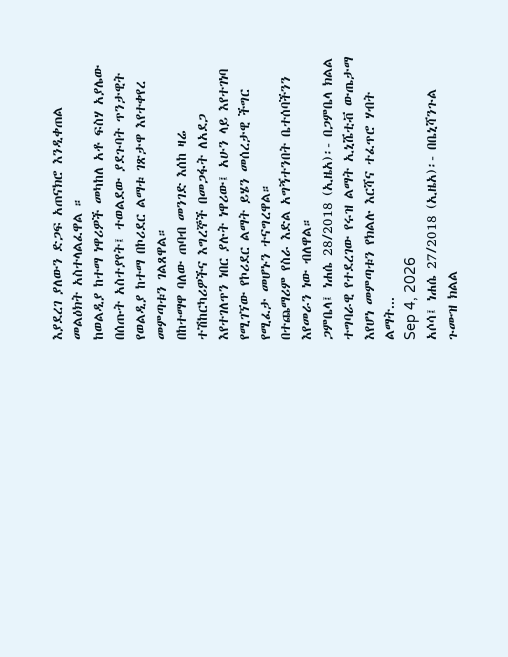እያደረገ ያለውን ድጋፍ አጠናክሮ እንዲቀጠል መልዕክት አስተላልፈዋል ።
ከወልዲያ ከተማ ነዋሪዎች መካከለ አቶ ፍስሃ አያሌው በሰጡት አስተያየት፤ ተወልደው ያደጉባት ጥንታዊት የወልዲያ ከተማ በኮሪደር ልማቱ ገጽታዋ እየተቀየረ መምጣቱን ገልጸዋል።
በከተማዋ ባለው ጠባብ መንገድ እሰከ ዛሬ ተሽከርካሪዎችና እግረኞች በመጋፋት ለአደጋ እየተገለጥን ነበር ያሉት ነዋሪው፤ አሁን ላይ እየተገነባ የሚገኘው የኮሪደር ልማት ይሄን መሰረታዊ ችግር የሚፈታ መሆኑን ተናግረዋል።
በተጨማሪም የስራ እድል አግኝተንበት ቤተሰባችንን እየመራን ነው ብለዋል።
ጋምቤላ፤ ነሐሴ 28/2018 (ኢዜአ)፡- በጋምቤላ ክልል ተግባራዊ የተደረገው የሩዝ ልማት ኢኒሼቲቭ ውጤታማ እየሆነ መምጣቱን የክልሉ እርሻና ተፈጥሮ ሃብት ልማት...
Sep 4, 2026
አሶሳ፤ ነሐሴ 27/2018 (ኢዜአ)፡- በቤኒሻንጉል ጉሙዝ ክልል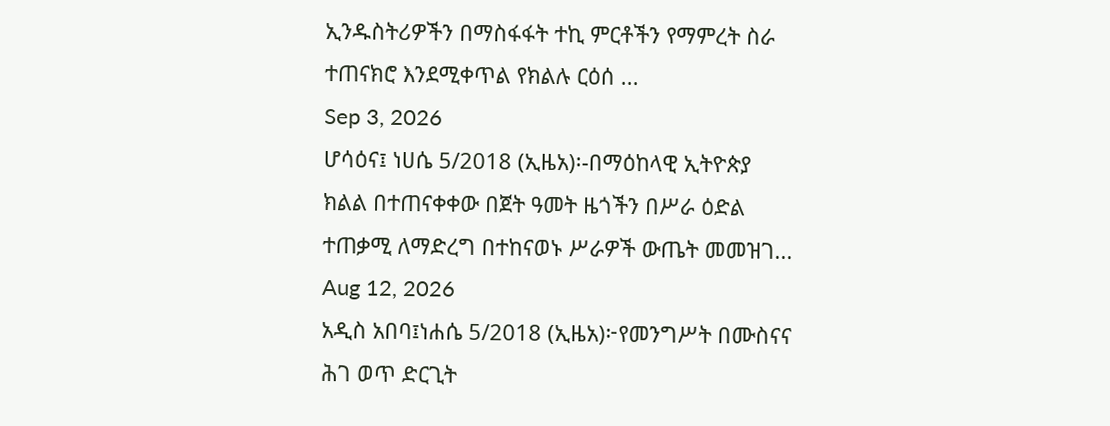ኢንዱስትሪዎችን በማስፋፋት ተኪ ምርቶችን የማምረት ስራ ተጠናክሮ እንደሚቀጥል የክልሉ ርዕሰ ...
Sep 3, 2026
ሆሳዕና፤ ነሀሴ 5/2018 (ኢዜአ)፡-በማዕከላዊ ኢትዮጵያ ክልል በተጠናቀቀው በጀት ዓመት ዜጎችን በሥራ ዕድል ተጠቃሚ ለማድረግ በተከናወኑ ሥራዎች ውጤት መመዝገ...
Aug 12, 2026
አዲስ አበባ፤ነሐሴ 5/2018 (ኢዜአ)፦የመንግሥት በሙስናና ሕገ ወጥ ድርጊት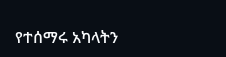የተሰማሩ አካላትን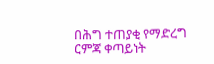በሕግ ተጠያቂ የማድረግ ርምጃ ቀጣይነት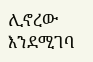ሊኖረው እንደሚገባ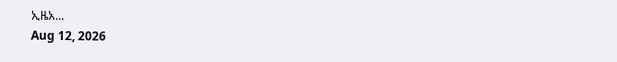ኢዜአ...
Aug 12, 2026